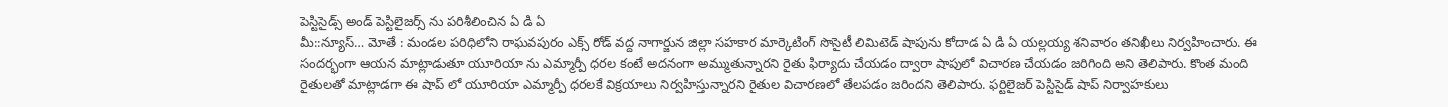పెస్టిసైడ్స్ అండ్ పెస్టిలైజర్స్ ను పరిశీలించిన ఏ డి ఏ
మీ::న్యూస్… మోతే : మండల పరిధిలోని రాఘవపురం ఎక్స్ రోడ్ వద్ద నాగార్జున జిల్లా సహకార మార్కెటింగ్ సొసైటీ లిమిటెడ్ షాపును కోదాడ ఏ డి ఏ యల్లయ్య శనివారం తనిఖీలు నిర్వహించారు. ఈ సందర్భంగా ఆయన మాట్లాడుతూ యూరియా ను ఎమ్మార్పీ ధరల కంటే అదనంగా అమ్ముతున్నారని రైతు ఫిర్యాదు చేయడం ద్వారా షాపులో విచారణ చేయడం జరిగింది అని తెలిపారు. కొంత మంది రైతులతో మాట్లాడగా ఈ షాప్ లో యూరియా ఎమ్మార్పీ ధరలకే విక్రయాలు నిర్వహిస్తున్నారని రైతుల విచారణలో తేలపడం జరిందని తెలిపారు. ఫర్టిలైజర్ పెస్టిసైడ్ షాప్ నిర్వాహకులు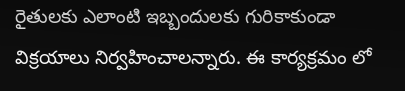రైతులకు ఎలాంటి ఇబ్బందులకు గురికాకుండా విక్రయాలు నిర్వహించాలన్నారు. ఈ కార్యక్రమం లో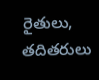రైతులు, తదితరులు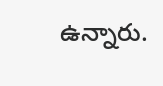ఉన్నారు.